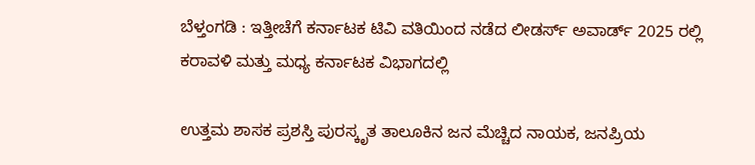ಬೆಳ್ತಂಗಡಿ : ಇತ್ತೀಚೆಗೆ ಕರ್ನಾಟಕ ಟಿವಿ ವತಿಯಿಂದ ನಡೆದ ಲೀಡರ್ಸ್ ಅವಾರ್ಡ್ 2025 ರಲ್ಲಿ ಕರಾವಳಿ ಮತ್ತು ಮಧ್ಯ ಕರ್ನಾಟಕ ವಿಭಾಗದಲ್ಲಿ

ಉತ್ತಮ ಶಾಸಕ ಪ್ರಶಸ್ತಿ ಪುರಸ್ಕೃತ ತಾಲೂಕಿನ ಜನ ಮೆಚ್ಚಿದ ನಾಯಕ, ಜನಪ್ರಿಯ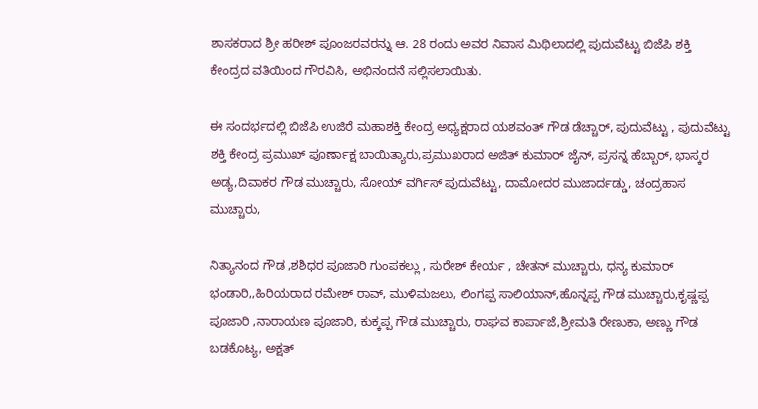ಶಾಸಕರಾದ ಶ್ರೀ ಹರೀಶ್ ಪೂಂಜರವರನ್ನು ಆ. 28 ರಂದು ಅವರ ನಿವಾಸ ಮಿಥಿಲಾದಲ್ಲಿ ಪುದುವೆಟ್ಟು ಬಿಜೆಪಿ ಶಕ್ತಿ ಕೇಂದ್ರದ ವತಿಯಿಂದ ಗೌರವಿಸಿ, ಅಭಿನಂದನೆ ಸಲ್ಲಿಸಲಾಯಿತು.

ಈ ಸಂದರ್ಭದಲ್ಲಿ ಬಿಜೆಪಿ ಉಜಿರೆ ಮಹಾಶಕ್ತಿ ಕೇಂದ್ರ ಅಧ್ಯಕ್ಷರಾದ ಯಶವಂತ್ ಗೌಡ ಡೆಚ್ಚಾರ್, ಪುದುವೆಟ್ಟು , ಪುದುವೆಟ್ಟು ಶಕ್ತಿ ಕೇಂದ್ರ ಪ್ರಮುಖ್ ಪೂರ್ಣಾಕ್ಷ ಬಾಯಿತ್ಯಾರು,ಪ್ರಮುಖರಾದ ಅಜಿತ್ ಕುಮಾರ್ ಜೈನ್, ಪ್ರಸನ್ನ ಹೆಬ್ಬಾರ್, ಭಾಸ್ಕರ ಅಡ್ಯ,ದಿವಾಕರ ಗೌಡ ಮುಚ್ಚಾರು, ಸೋಯ್ ವರ್ಗಿಸ್ ಪುದುವೆಟ್ಟು, ದಾಮೋದರ ಮುಜಾರ್ದಡ್ಡು, ಚಂದ್ರಹಾಸ ಮುಚ್ಚಾರು,

ನಿತ್ಯಾನಂದ ಗೌಡ ,ಶಶಿಧರ ಪೂಜಾರಿ ಗುಂಪಕಲ್ಲು , ಸುರೇಶ್ ಕೇರ್ಯ , ಚೇತನ್ ಮುಚ್ಚಾರು, ಧನ್ಯ ಕುಮಾರ್ ಭಂಡಾರಿ,,ಹಿರಿಯರಾದ ರಮೇಶ್ ರಾವ್, ಮುಳಿಮಜಲು, ಲಿಂಗಪ್ಪ ಸಾಲಿಯಾನ್,ಹೊನ್ನಪ್ಪ ಗೌಡ ಮುಚ್ಚಾರು,ಕೃಷ್ಣಪ್ಪ ಪೂಜಾರಿ ,ನಾರಾಯಣ ಪೂಜಾರಿ, ಕುಕ್ಕಪ್ಪ ಗೌಡ ಮುಚ್ಚಾರು, ರಾಘವ ಕಾರ್ಪಾಜೆ,ಶ್ರೀಮತಿ ರೇಣುಕಾ, ಅಣ್ಣು ಗೌಡ ಬಡಕೊಟ್ಯ, ಅಕ್ಷತ್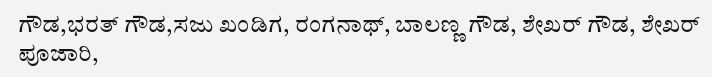ಗೌಡ,ಭರತ್ ಗೌಡ,ಸಜು ಖಂಡಿಗ, ರಂಗನಾಥ್, ಬಾಲಣ್ಣ ಗೌಡ, ಶೇಖರ್ ಗೌಡ, ಶೇಖರ್ ಪೂಜಾರಿ,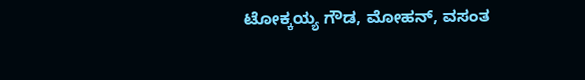ಟೋಕ್ಕಯ್ಯ ಗೌಡ, ಮೋಹನ್, ವಸಂತ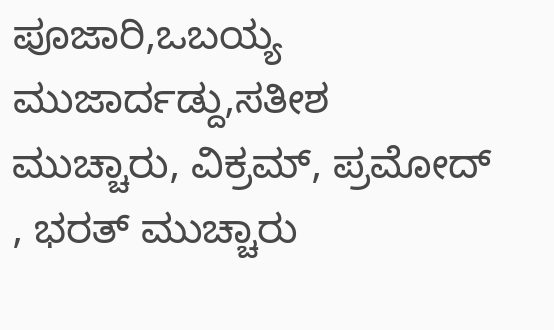ಪೂಜಾರಿ,ಒಬಯ್ಯ ಮುಜಾರ್ದಡ್ದು,ಸತೀಶ ಮುಚ್ಚಾರು, ವಿಕ್ರಮ್, ಪ್ರಮೋದ್ , ಭರತ್ ಮುಚ್ಚಾರು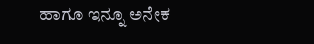ಹಾಗೂ ಇನ್ನೂ ಅನೇಕ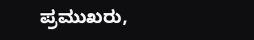ಪ್ರಮುಖರು,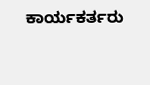ಕಾರ್ಯಕರ್ತರು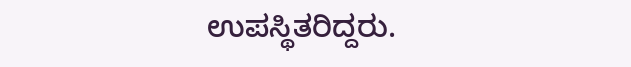ಉಪಸ್ಥಿತರಿದ್ದರು.